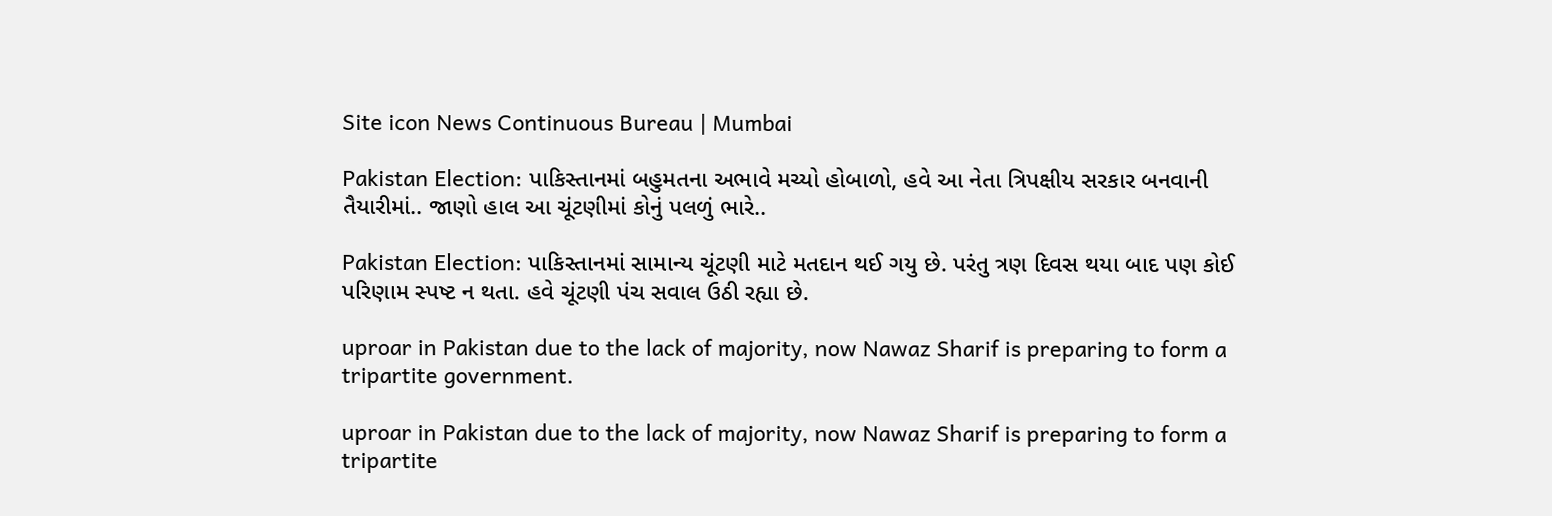Site icon News Continuous Bureau | Mumbai

Pakistan Election: પાકિસ્તાનમાં બહુમતના અભાવે મચ્યો હોબાળો, હવે આ નેતા ત્રિપક્ષીય સરકાર બનવાની તૈયારીમાં.. જાણો હાલ આ ચૂંટણીમાં કોનું પલળું ભારે..

Pakistan Election: પાકિસ્તાનમાં સામાન્ય ચૂંટણી માટે મતદાન થઈ ગયુ છે. પરંતુ ત્રણ દિવસ થયા બાદ પણ કોઈ પરિણામ સ્પષ્ટ ન થતા. હવે ચૂંટણી પંચ સવાલ ઉઠી રહ્યા છે.

uproar in Pakistan due to the lack of majority, now Nawaz Sharif is preparing to form a tripartite government.

uproar in Pakistan due to the lack of majority, now Nawaz Sharif is preparing to form a tripartite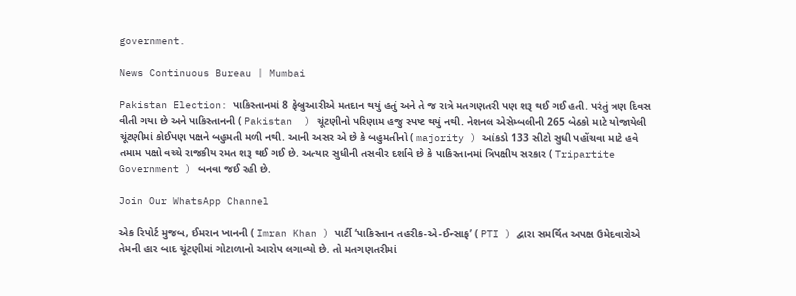government.

News Continuous Bureau | Mumbai

Pakistan Election: પાકિસ્તાનમાં 8 ફેબ્રુઆરીએ મતદાન થયું હતું અને તે જ રાત્રે મતગણતરી પણ શરૂ થઈ ગઈ હતી. પરંતું ત્રણ દિવસ વીતી ગયા છે અને પાકિસ્તાનની ( Pakistan  ) ચૂંટણીનો પરિણામ હજુ સ્પષ્ટ થયું નથી. નેશનલ એસેમ્બલીની 265 બેઠકો માટે યોજાયેલી ચૂંટણીમાં કોઈપણ પક્ષને બહુમતી મળી નથી. આની અસર એ છે કે બહુમતીનો ( majority ) આંકડો 133 સીટો સુધી પહોંચવા માટે હવે તમામ પક્ષો વચ્ચે રાજકીય રમત શરૂ થઈ ગઈ છે. અત્યાર સુધીની તસવીર દર્શાવે છે કે પાકિસ્તાનમાં ત્રિપક્ષીય સરકાર ( Tripartite Government ) બનવા જઈ રહી છે.

Join Our WhatsApp Channel

એક રિપોર્ટ મુજબ, ઈમરાન ખાનની ( Imran Khan ) પાર્ટી ‘પાકિસ્તાન તહરીક-એ-ઈન્સાફ’ ( PTI ) દ્વારા સમર્થિત અપક્ષ ઉમેદવારોએ તેમની હાર બાદ ચૂંટણીમાં ગોટાળાનો આરોપ લગાવ્યો છે. તો મતગણતરીમાં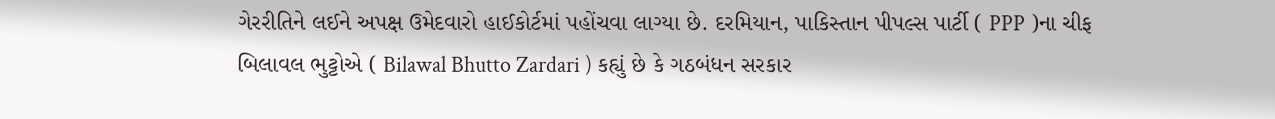ગેરરીતિને લઈને અપક્ષ ઉમેદવારો હાઈકોર્ટમાં પહોંચવા લાગ્યા છે. દરમિયાન, પાકિસ્તાન પીપલ્સ પાર્ટી ( PPP )ના ચીફ બિલાવલ ભુટ્ટોએ ( Bilawal Bhutto Zardari ) કહ્યું છે કે ગઠબંધન સરકાર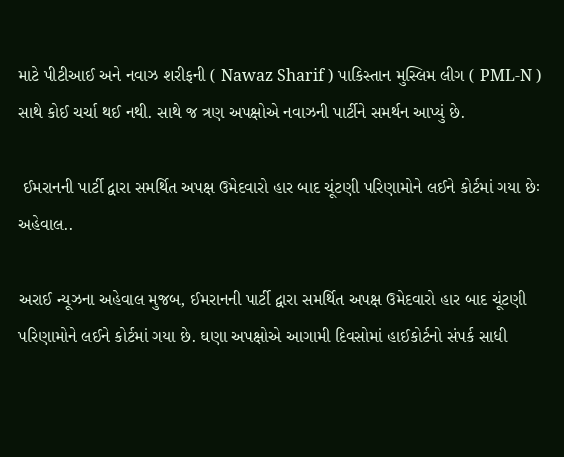માટે પીટીઆઈ અને નવાઝ શરીફની ( Nawaz Sharif ) પાકિસ્તાન મુસ્લિમ લીગ ( PML-N ) સાથે કોઈ ચર્ચા થઈ નથી. સાથે જ ત્રણ અપક્ષોએ નવાઝની પાર્ટીને સમર્થન આપ્યું છે.

 ઈમરાનની પાર્ટી દ્વારા સમર્થિત અપક્ષ ઉમેદવારો હાર બાદ ચૂંટણી પરિણામોને લઈને કોર્ટમાં ગયા છેઃ અહેવાલ..

અરાઈ ન્યૂઝના અહેવાલ મુજબ, ઈમરાનની પાર્ટી દ્વારા સમર્થિત અપક્ષ ઉમેદવારો હાર બાદ ચૂંટણી પરિણામોને લઈને કોર્ટમાં ગયા છે. ઘણા અપક્ષોએ આગામી દિવસોમાં હાઈકોર્ટનો સંપર્ક સાધી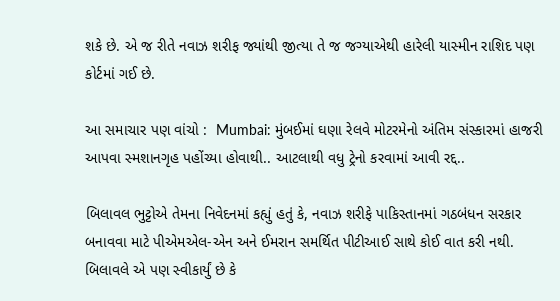શકે છે. એ જ રીતે નવાઝ શરીફ જ્યાંથી જીત્યા તે જ જગ્યાએથી હારેલી યાસ્મીન રાશિદ પણ કોર્ટમાં ગઈ છે.

આ સમાચાર પણ વાંચો :  Mumbai: મુંબઈમાં ઘણા રેલવે મોટરમેનો અંતિમ સંસ્કારમાં હાજરી આપવા સ્મશાનગૃહ પહોંચ્યા હોવાથી.. આટલાથી વધુ ટ્રેનો કરવામાં આવી રદ્દ..

બિલાવલ ભુટ્ટોએ તેમના નિવેદનમાં કહ્યું હતું કે, નવાઝ શરીફે પાકિસ્તાનમાં ગઠબંધન સરકાર બનાવવા માટે પીએમએલ-એન અને ઈમરાન સમર્થિત પીટીઆઈ સાથે કોઈ વાત કરી નથી. બિલાવલે એ પણ સ્વીકાર્યું છે કે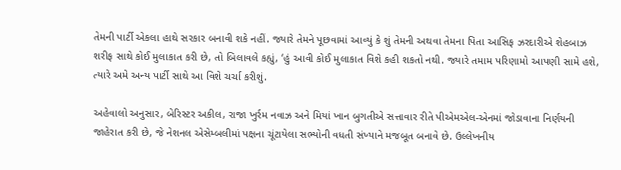તેમની પાર્ટી એકલા હાથે સરકાર બનાવી શકે નહીં. જ્યારે તેમને પૂછવામાં આવ્યું કે શું તેમની અથવા તેમના પિતા આસિફ ઝરદારીએ શેહબાઝ શરીફ સાથે કોઈ મુલાકાત કરી છે, તો બિલાવલે કહ્યું, ‘હું આવી કોઈ મુલાકાત વિશે કહી શકતો નથી. જ્યારે તમામ પરિણામો આપણી સામે હશે, ત્યારે અમે અન્ય પાર્ટી સાથે આ વિશે ચર્ચા કરીશું.

અહેવાલો અનુસાર, બેરિસ્ટર અકીલ, રાજા ખુર્રમ નવાઝ અને મિયાં ખાન બુગતીએ સત્તાવાર રીતે પીએમએલ-એનમાં જોડાવાના નિર્ણયની જાહેરાત કરી છે, જે નેશનલ એસેમ્બલીમાં પક્ષના ચૂંટાયેલા સભ્યોની વધતી સંખ્યાને મજબૂત બનાવે છે. ઉલ્લેખનીય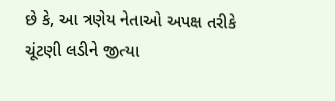છે કે, આ ત્રણેય નેતાઓ અપક્ષ તરીકે ચૂંટણી લડીને જીત્યા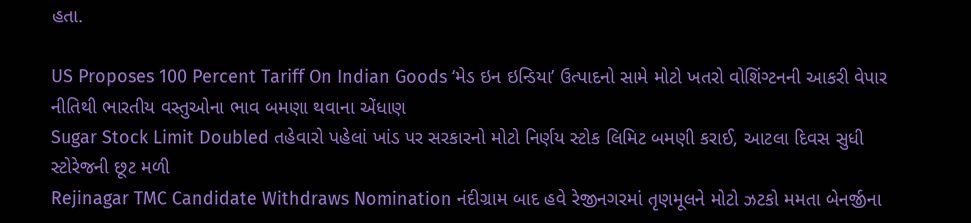હતા.

US Proposes 100 Percent Tariff On Indian Goods ‘મેડ ઇન ઇન્ડિયા’ ઉત્પાદનો સામે મોટો ખતરો વોશિંગ્ટનની આકરી વેપાર નીતિથી ભારતીય વસ્તુઓના ભાવ બમણા થવાના એંધાણ
Sugar Stock Limit Doubled તહેવારો પહેલાં ખાંડ પર સરકારનો મોટો નિર્ણય સ્ટોક લિમિટ બમણી કરાઈ, આટલા દિવસ સુધી સ્ટોરેજની છૂટ મળી
Rejinagar TMC Candidate Withdraws Nomination નંદીગ્રામ બાદ હવે રેજીનગરમાં તૃણમૂલને મોટો ઝટકો મમતા બેનર્જીના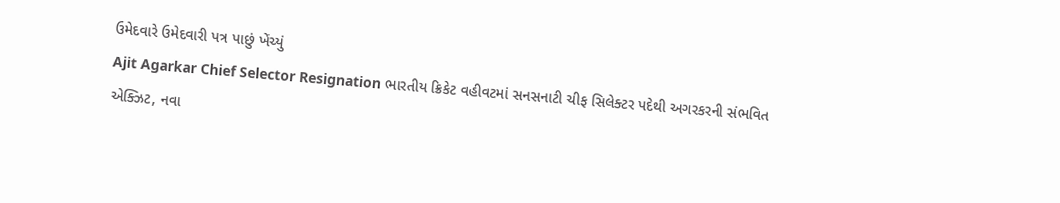ઉમેદવારે ઉમેદવારી પત્ર પાછું ખેંચ્યું
Ajit Agarkar Chief Selector Resignation ભારતીય ક્રિકેટ વહીવટમાં સનસનાટી ચીફ સિલેક્ટર પદેથી અગરકરની સંભવિત એક્ઝિટ, નવા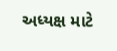અધ્યક્ષ માટે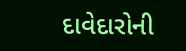દાવેદારોની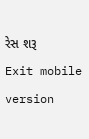રેસ શરૂ
Exit mobile version